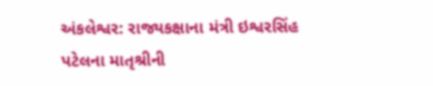અંકલેશ્વર: રાજ્યકક્ષાના મંત્રી ઇશ્વરસિંહ પટેલના માતૃશ્રીની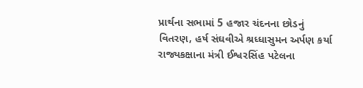પ્રાર્થના સભામાં 5 હજાર ચંદનના છોડનું વિતરણ, હર્ષ સંઘવીએ શ્રધ્ધાસુમન અર્પણ કર્યા
રાજ્યકક્ષાના મંત્રી ઈશ્વરસિંહ પટેલના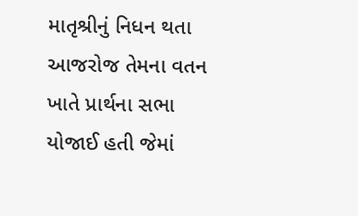માતૃશ્રીનું નિધન થતા આજરોજ તેમના વતન ખાતે પ્રાર્થના સભા યોજાઈ હતી જેમાં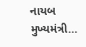નાયબ મુખ્યમંત્રી…